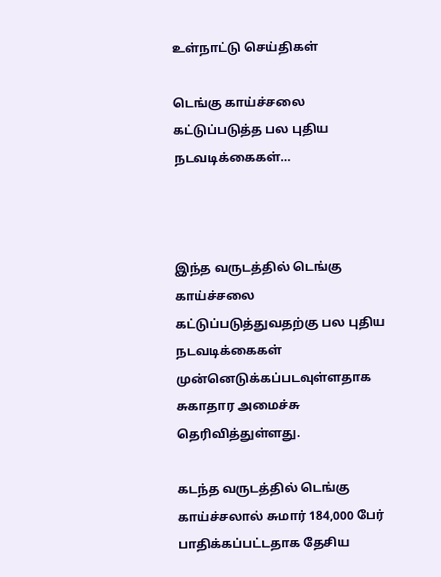உள்நாட்டு செய்திகள்

டெங்கு காய்ச்சலை கட்டுப்படுத்த பல புதிய நடவடிக்கைகள்…



இந்த வருடத்தில் டெங்கு காய்ச்சலை கட்டுப்படுத்துவதற்கு பல புதிய நடவடிக்கைகள் முன்னெடுக்கப்படவுள்ளதாக சுகாதார அமைச்சு தெரிவித்துள்ளது.

கடந்த வருடத்தில் டெங்கு காய்ச்சலால் சுமார் 184,000 பேர் பாதிக்கப்பட்டதாக தேசிய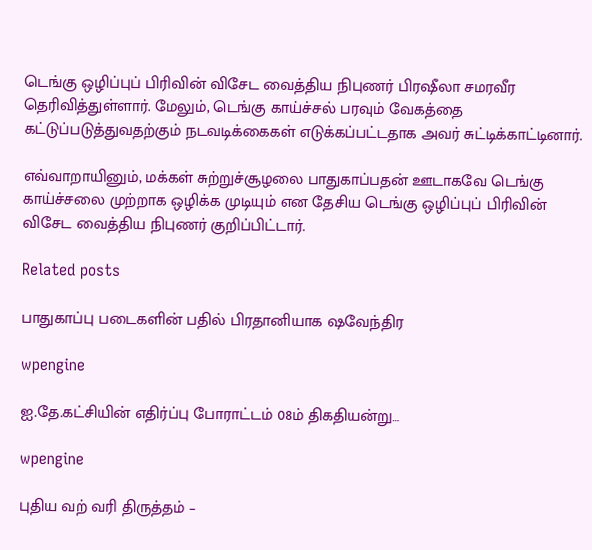டெங்கு ஒழிப்புப் பிரிவின் விசேட வைத்திய நிபுணர் பிரஷீலா சமரவீர தெரிவித்துள்ளார். மேலும், டெங்கு காய்ச்சல் பரவும் வேகத்தை கட்டுப்படுத்துவதற்கும் நடவடிக்கைகள் எடுக்கப்பட்டதாக அவர் சுட்டிக்காட்டினார்.

எவ்வாறாயினும், மக்கள் சுற்றுச்சூழலை பாதுகாப்பதன் ஊடாகவே டெங்கு காய்ச்சலை முற்றாக ஒழிக்க முடியும் என தேசிய டெங்கு ஒழிப்புப் பிரிவின் விசேட வைத்திய நிபுணர் குறிப்பிட்டார்.

Related posts

பாதுகாப்பு படைகளின் பதில் பிரதானியாக ஷவேந்திர

wpengine

ஐ.தே.கட்சியின் எதிர்ப்பு போராட்டம் 08ம் திகதியன்று…

wpengine

புதிய வற் வரி திருத்தம் –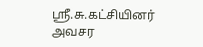ஸ்ரீ.சு.கட்சியினர் அவசர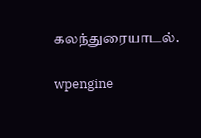கலந்துரையாடல்.

wpengine